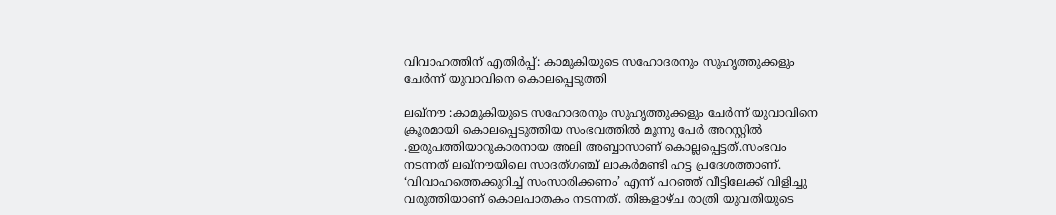വിവാഹത്തിന് എതിർപ്പ്: കാമുകിയുടെ സഹോദരനും സുഹൃത്തുക്കളും ചേർന്ന് യുവാവിനെ കൊലപ്പെടുത്തി

ലഖ്‌നൗ :കാമുകിയുടെ സഹോദരനും സുഹൃത്തുക്കളും ചേർന്ന് യുവാവിനെ ക്രൂരമായി കൊലപ്പെടുത്തിയ സംഭവത്തിൽ മൂന്നു പേർ അറസ്റ്റിൽ .ഇരുപത്തിയാറുകാരനായ അലി അബ്ബാസാണ് കൊല്ലപ്പെട്ടത്.സംഭവം നടന്നത് ലഖ്‌നൗയിലെ സാദത്ഗഞ്ച് ലാകർമണ്ടി ഹട്ട പ്രദേശത്താണ്. ‘വിവാഹത്തെക്കുറിച്ച് സംസാരിക്കണം’ എന്ന് പറഞ്ഞ് വീട്ടിലേക്ക് വിളിച്ചു വരുത്തിയാണ് കൊലപാതകം നടന്നത്. തിങ്കളാഴ്ച രാത്രി യുവതിയുടെ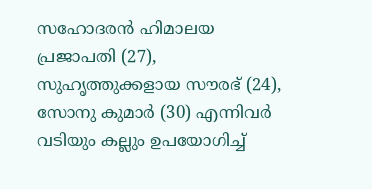സഹോദരൻ ഹിമാലയ പ്രജാപതി (27), സുഹൃത്തുക്കളായ സൗരഭ് (24), സോനു കുമാർ (30) എന്നിവർ വടിയും കല്ലും ഉപയോഗിച്ച്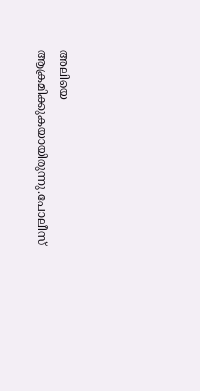അലിയെ ആക്രമിക്കുകയായിരുന്നു.പോലീസ്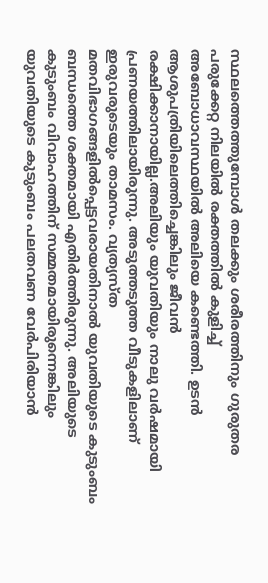സ്ഥലത്തെത്തുമ്പോൾ തലക്കും ശരീരത്തിനും ഗുരുതര പരുക്കേറ്റ നിലയിൽ രക്തത്തിൽ കുളിച്ച് അബോധാവസ്ഥയിൽ അലിയെ കണ്ടെത്തി. ഉടൻ ആശുപത്രിയിലെത്തിച്ചെങ്കിലും ജീവൻ രക്ഷിക്കാനായില്ല.അലിയും യുവതിയും നാലു വർഷമായി പ്രണയത്തിലായിരുന്നു. അടുത്തടുത്ത വീടുകളിലാണ് ഇരുവരുടെയും താമസം. വ്യത്യസ്ത മതവിഭാഗങ്ങളിൽപ്പെട്ടവരായതിനാൽ യുവതിയുടെ കുടുംബം ബന്ധത്തെ ശക്തമായി എതിർത്തിരുന്നു. അലിയുടെ കുടുംബം വിവാഹത്തിന് സമ്മതമായിരുന്നെങ്കിലും യുവതിയുടെ കുടുംബം പലതവണ വേർപിരിയാൻ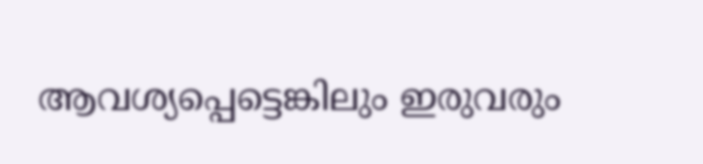ആവശ്യപ്പെട്ടെങ്കിലും ഇരുവരും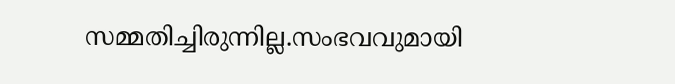സമ്മതിച്ചിരുന്നില്ല.സംഭവവുമായി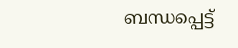ബന്ധപ്പെട്ട്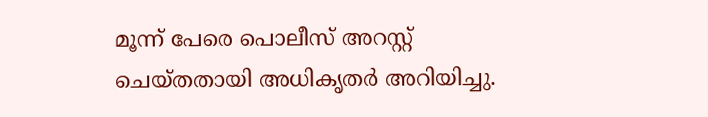മൂന്ന് പേരെ പൊലീസ് അറസ്റ്റ് ചെയ്തതായി അധികൃതർ അറിയിച്ചു.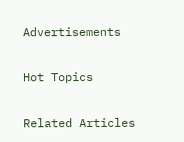Advertisements

Hot Topics

Related Articles